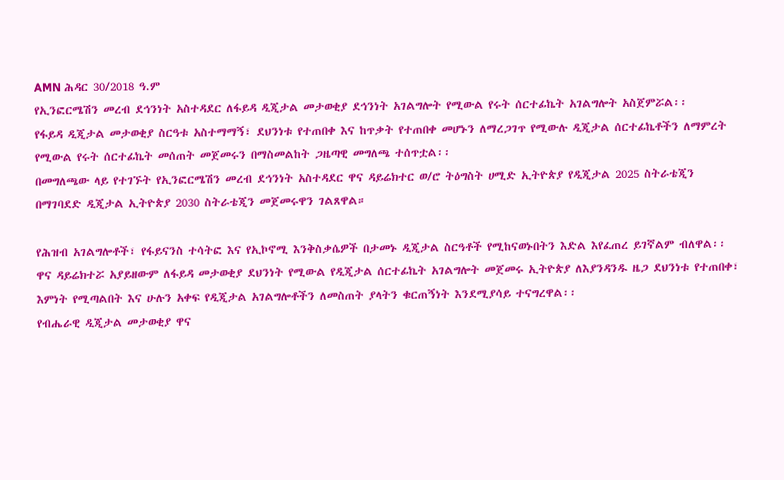AMN ሕዳር 30/2018 ዓ.ም
የኢንፎርሜሽን መረብ ደኅንነት አስተዳደር ለፋይዳ ዲጂታል መታወቂያ ደኅንነት አገልግሎት የሚውል የሩት ሰርተፊኬት አገልግሎት አስጀምሯል፡፡
የፋይዳ ዲጂታል መታወቂያ ስርዓቱ አስተማማኝ፣ ደህንነቱ የተጠበቀ እና ከጥቃት የተጠበቀ መሆኑን ለማረጋገጥ የሚውሉ ዲጂታል ሰርተፊኬቶችን ለማምረት የሚውል የሩት ሰርተፊኬት መሰጠት መጀመሩን በማስመልከት ጋዜጣዊ መግለጫ ተሰጥቷል፡፡
በመግለጫው ላይ የተገኙት የኢንፎርሜሽን መረብ ደኅንነት አስተዳደር ዋና ዳይሬክተር ወ/ሮ ትዕግስት ሀሚድ ኢትዮጵያ የዲጂታል 2025 ስትራቴጂን በማገባደድ ዲጂታል ኢትዮጵያ 2030 ስትራቴጂን መጀመሩዋን ገልጸዋል።

የሕዝብ አገልግሎቶች፣ የፋይናንስ ተሳትፎ እና የኢኮኖሚ እንቅስቃሴዎች በታመኑ ዲጂታል ስርዓቶች የሚከናወኑበትን እድል እየፈጠረ ይገኛልም ብለዋል፡፡
ዋና ዳይሬክተሯ አያይዘውም ለፋይዳ መታወቂያ ደህንነት የሚውል የዲጂታል ሰርተፊኬት አገልግሎት መጀመሩ ኢትዮጵያ ለእያንዳንዱ ዜጋ ደህንነቱ የተጠበቀ፣ እምነት የሚጣልበት እና ሁሉን አቀፍ የዲጂታል አገልግሎቶችን ለመስጠት ያላትን ቁርጠኝነት እንደሚያሳይ ተናግረዋል፡፡
የብሔራዊ ዲጂታል መታወቂያ ዋና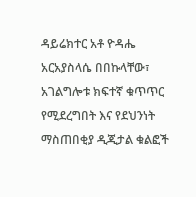ዳይሬክተር አቶ ዮዳሔ አርአያስላሴ በበኩላቸው፣ አገልግሎቱ ክፍተኛ ቁጥጥር የሚደረግበት እና የደህንነት ማስጠበቂያ ዲጂታል ቁልፎች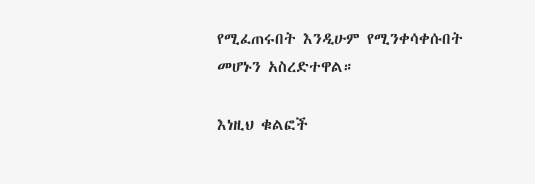የሚፈጠሩበት እንዲሁም የሚንቀሳቀሱበት መሆኑን አስረድተዋል።

እነዚህ ቁልፎች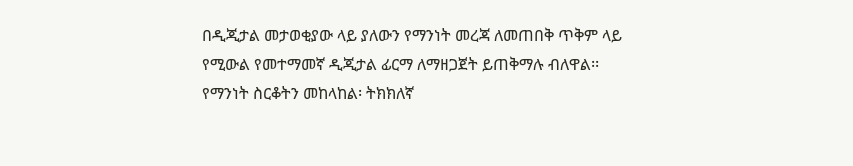በዲጂታል መታወቂያው ላይ ያለውን የማንነት መረጃ ለመጠበቅ ጥቅም ላይ የሚውል የመተማመኛ ዲጂታል ፊርማ ለማዘጋጀት ይጠቅማሉ ብለዋል፡፡
የማንነት ስርቆትን መከላከል፡ ትክክለኛ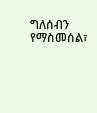ግለሰብን የማስመሰል፣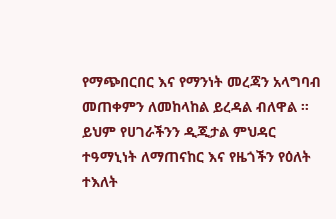የማጭበርበር እና የማንነት መረጃን አላግባብ መጠቀምን ለመከላከል ይረዳል ብለዋል ።
ይህም የሀገራችንን ዲጂታል ምህዳር ተዓማኒነት ለማጠናከር እና የዜጎችን የዕለት ተእለት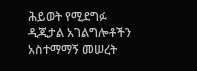ሕይወት የሚደግፉ ዲጂታል አገልግሎቶችን አስተማማኝ መሠረት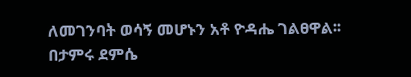ለመገንባት ወሳኝ መሆኑን አቶ ዮዳሔ ገልፀዋል፡፡
በታምሩ ደምሴ